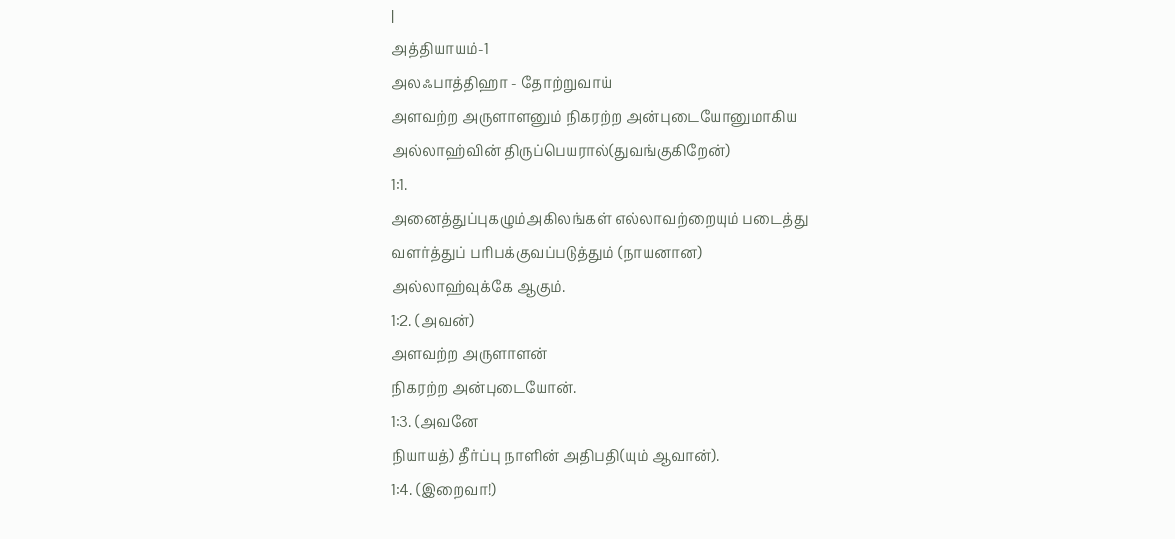|
அத்தியாயம்-1
அலஃபாத்திஹா - தோற்றுவாய்
அளவற்ற அருளாளனும் நிகரற்ற அன்புடையோனுமாகிய
அல்லாஹ்வின் திருப்பெயரால்(துவங்குகிறேன்)
1:1.
அனைத்துப்புகழும்அகிலங்கள் எல்லாவற்றையும் படைத்து
வளர்த்துப் பரிபக்குவப்படுத்தும் (நாயனான)
அல்லாஹ்வுக்கே ஆகும்.
1:2. (அவன்)
அளவற்ற அருளாளன்
நிகரற்ற அன்புடையோன்.
1:3. (அவனே
நியாயத்) தீர்ப்பு நாளின் அதிபதி(யும் ஆவான்).
1:4. (இறைவா!)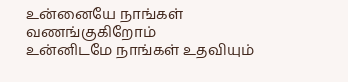உன்னையே நாங்கள் வணங்குகிறோம்
உன்னிடமே நாங்கள் உதவியும்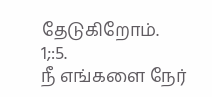தேடுகிறோம்.
1;:5.
நீ எங்களை நேர்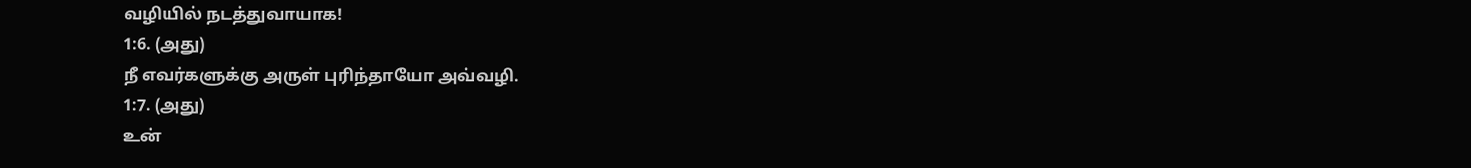வழியில் நடத்துவாயாக!
1:6. (அது)
நீ எவர்களுக்கு அருள் புரிந்தாயோ அவ்வழி.
1:7. (அது)
உன்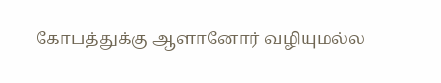கோபத்துக்கு ஆளானோர் வழியுமல்ல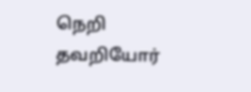நெறி தவறியோர்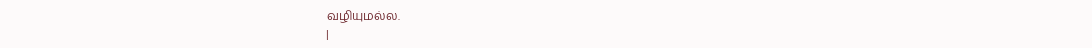வழியுமல்ல.
|